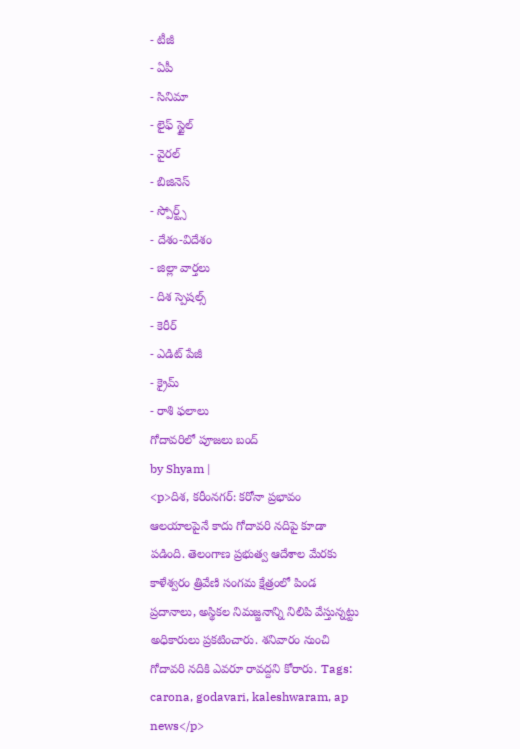- టీజీ
- ఏపీ
- సినిమా
- లైఫ్ స్టైల్
- వైరల్
- బిజినెస్
- స్పోర్ట్స్
- దేశం-విదేశం
- జిల్లా వార్తలు
- దిశ స్పెషల్స్
- కెరీర్
- ఎడిట్ పేజీ
- క్రైమ్
- రాశి ఫలాలు
గోదావరిలో పూజలు బంద్
by Shyam |
<p>దిశ, కరీంనగర్: కరోనా ప్రభావం ఆలయాలపైనే కాదు గోదావరి నదిపై కూడా పడింది. తెలంగాణ ప్రభుత్వ ఆదేశాల మేరకు కాళేశ్వరం త్రివేణి సంగమ క్షేత్రంలో పిండ ప్రదానాలు, అస్థికల నిమజ్జనాన్ని నిలిపి వేస్తున్నట్టు అధికారులు ప్రకటించారు. శనివారం నుంచి గోదావరి నదికి ఎవరూ రావద్దని కోరారు. Tags: carona, godavari, kaleshwaram, ap news</p>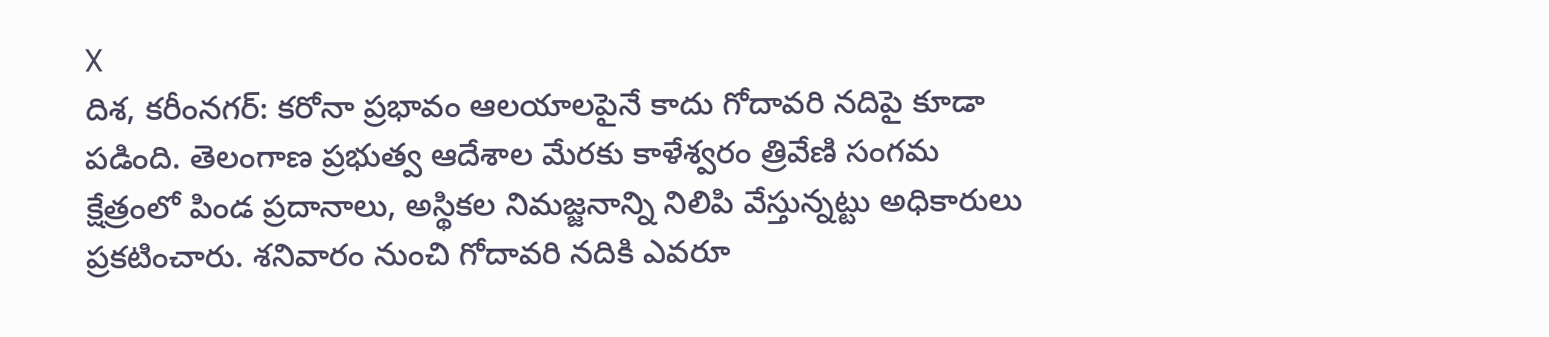X
దిశ, కరీంనగర్: కరోనా ప్రభావం ఆలయాలపైనే కాదు గోదావరి నదిపై కూడా పడింది. తెలంగాణ ప్రభుత్వ ఆదేశాల మేరకు కాళేశ్వరం త్రివేణి సంగమ క్షేత్రంలో పిండ ప్రదానాలు, అస్థికల నిమజ్జనాన్ని నిలిపి వేస్తున్నట్టు అధికారులు ప్రకటించారు. శనివారం నుంచి గోదావరి నదికి ఎవరూ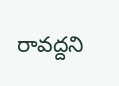రావద్దని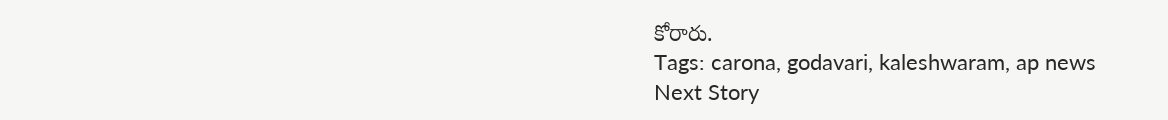కోరారు.
Tags: carona, godavari, kaleshwaram, ap news
Next Story